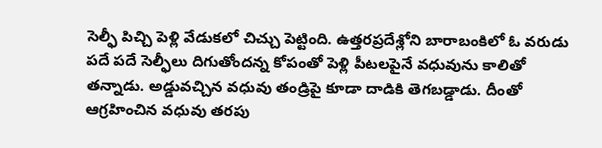సెల్ఫీ పిచ్చి పెళ్లి వేడుకలో చిచ్చు పెట్టింది. ఉత్తరప్రదేశ్లోని బారాబంకిలో ఓ వరుడు పదే పదే సెల్ఫీలు దిగుతోందన్న కోపంతో పెళ్లి పీటలపైనే వధువును కాలితో తన్నాడు. అడ్డువచ్చిన వధువు తండ్రిపై కూడా దాడికి తెగబడ్డాడు. దీంతో ఆగ్రహించిన వధువు తరపు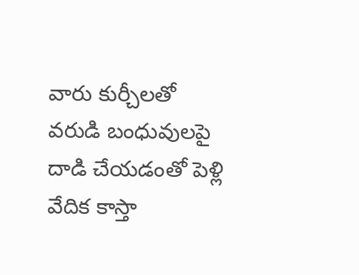వారు కుర్చీలతో వరుడి బంధువులపై దాడి చేయడంతో పెళ్లి వేదిక కాస్తా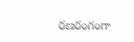రణరంగంగా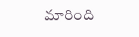మారింది